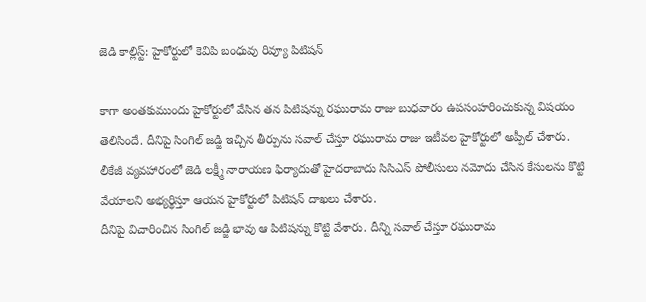జెడి కాల్లిస్ట్: హైకోర్టులో కెవిపి బంధువు రివ్యూ పిటిషన్

కాగా అంతకుముందు హైకోర్టులో వేసిన తన పిటిషన్ను రఘురామ రాజు బుధవారం ఉపసంహరించుకున్న విషయం తెలిసిందే. దీనిపై సింగిల్ జడ్జి ఇచ్చిన తీర్పును సవాల్ చేస్తూ రఘురామ రాజు ఇటీవల హైకోర్టులో అప్పీల్ చేశారు. లీకేజీ వ్యవహారంలో జెడి లక్ష్మీ నారాయణ ఫిర్యాదుతో హైదరాబాదు సిసిఎస్ పోలీసులు నమోదు చేసిన కేసులను కొట్టి వేయాలని అభ్యర్థిస్తూ ఆయన హైకోర్టులో పిటిషన్ దాఖలు చేశారు.
దీనిపై విచారించిన సింగిల్ జడ్జి భావు ఆ పిటిషన్ను కొట్టి వేశారు. దీన్ని సవాల్ చేస్తూ రఘురామ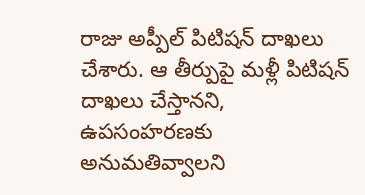రాజు అప్పీల్ పిటిషన్ దాఖలు చేశారు. ఆ తీర్పుపై మళ్లీ పిటిషన్ దాఖలు చేస్తానని, ఉపసంహరణకు అనుమతివ్వాలని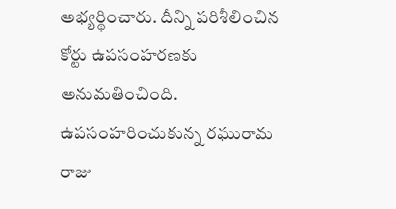అభ్యర్థించారు. దీన్ని పరిశీలించిన కోర్టు ఉపసంహరణకు అనుమతించింది. ఉపసంహరించుకున్న రఘురామ రాజు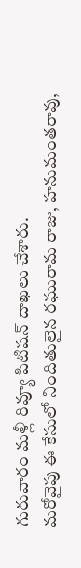గురువారం మళ్లీ రివ్యూ పిటిషన్ దాఖలు చేశారు.
మరోవైపు ఈ కేసులో నిందితులైన రఘురామ రాజు, హనుమంతరావు,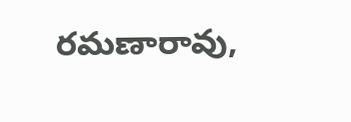రమణారావు,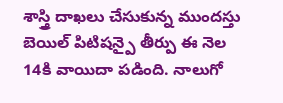శాస్త్రి దాఖలు చేసుకున్న ముందస్తు బెయిల్ పిటిషన్పై తీర్పు ఈ నెల 14కి వాయిదా పడింది. నాలుగో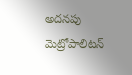అదనపు మెట్రోపాలిటన్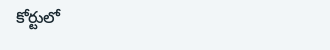కోర్టులో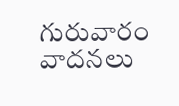గురువారం వాదనలు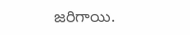జరిగాయి.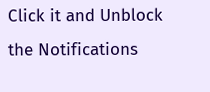Click it and Unblock the Notifications